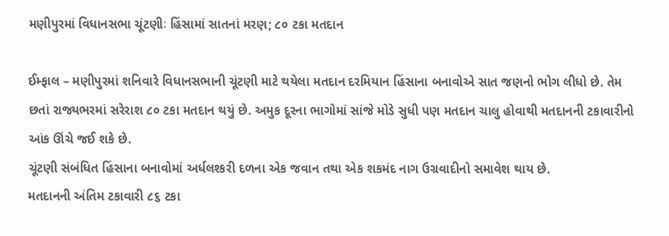મણીપુરમાં વિધાનસભા ચૂંટણીઃ હિંસામાં સાતનાં મરણ; ૮૦ ટકા મતદાન

ઈમ્ફાલ – મણીપુરમાં શનિવારે વિધાનસભાની ચૂંટણી માટે થયેલા મતદાન દરમિયાન હિંસાના બનાવોએ સાત જણનો ભોગ લીધો છે. તેમ છતાં રાજ્યભરમાં સરેરાશ ૮૦ ટકા મતદાન થયું છે. અમુક દૂરના ભાગોમાં સાંજે મોડે સુધી પણ મતદાન ચાલુ હોવાથી મતદાનની ટકાવારીનો આંક ઊંચે જઈ શકે છે.
ચૂંટણી સંબંધિત હિંસાના બનાવોમાં અર્ધલશ્કરી દળના એક જવાન તથા એક શકમંદ નાગ ઉગ્રવાદીનો સમાવેશ થાય છે.
મતદાનની અંતિમ ટકાવારી ૮૬ ટકા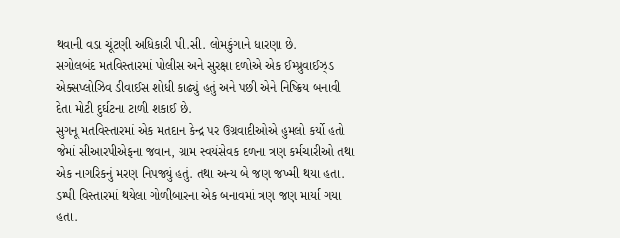થવાની વડા ચૂંટણી અધિકારી પી.સી. લોમકુંગાને ધારણા છે.
સગોલબંદ મતવિસ્તારમાં પોલીસ અને સુરક્ષા દળોએ એક ઈમ્પ્રુવાઈઝ્ડ એક્સપ્લોઝિવ ડીવાઈસ શોધી કાઢ્યું હતું અને પછી એને નિષ્ક્રિય બનાવી દેતા મોટી દુર્ઘટના ટાળી શકાઈ છે.
સુગનૂ મતવિસ્તારમાં એક મતદાન કેન્દ્ર પર ઉગ્રવાદીઓએ હુમલો કર્યો હતો જેમાં સીઆરપીએફના જવાન, ગ્રામ સ્વયંસેવક દળના ત્રણ કર્મચારીઓ તથા એક નાગરિકનું મરણ નિપજ્યું હતું. તથા અન્ય બે જણ જખ્મી થયા હતા.
ડમ્પી વિસ્તારમાં થયેલા ગોળીબારના એક બનાવમાં ત્રણ જણ માર્યા ગયા હતા.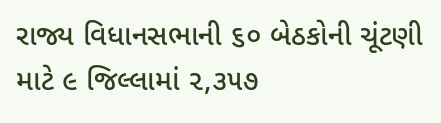રાજ્ય વિધાનસભાની ૬૦ બેઠકોની ચૂંટણી માટે ૯ જિલ્લામાં ૨,૩૫૭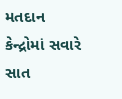મતદાન કેન્દ્રોમાં સવારે સાત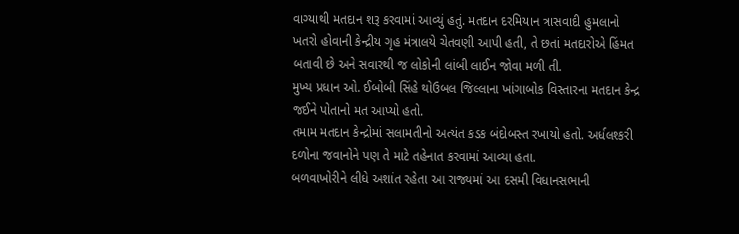વાગ્યાથી મતદાન શરૂ કરવામાં આવ્યું હતું. મતદાન દરમિયાન ત્રાસવાદી હુમલાનો ખતરો હોવાની કેન્દ્રીય ગૃહ મંત્રાલયે ચેતવણી આપી હતી, તે છતાં મતદારોએ હિંમત બતાવી છે અને સવારથી જ લોકોની લાંબી લાઈન જોવા મળી તી.
મુખ્ય પ્રધાન ઓ. ઈબોબી સિંહે થોઉબલ જિલ્લાના ખાંગાબોક વિસ્તારના મતદાન કેન્દ્ર જઈને પોતાનો મત આપ્યો હતો.
તમામ મતદાન કેન્દ્રોમાં સલામતીનો અત્યંત કડક બંદોબસ્ત રખાયો હતો. અર્ધલશ્કરી દળોના જવાનોને પણ તે માટે તહેનાત કરવામાં આવ્યા હતા.
બળવાખોરીને લીધે અશાંત રહેતા આ રાજ્યમાં આ દસમી વિધાનસભાની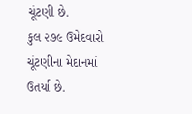ચૂંટણી છે.
કુલ ૨૭૯ ઉમેદવારો ચૂંટણીના મેદાનમાં ઉતર્યા છે.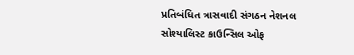પ્રતિબંધિત ત્રાસવાદી સંગઠન નેશનલ સોશ્યાલિસ્ટ કાઉન્સિલ ઓફ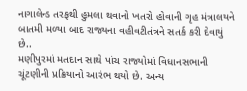નાગાલેન્ડ તરફથી હુમલા થવાનો ખતરો હોવાની ગૃહ મંત્રાલયને બાતમી મળ્યા બાદ રાજ્યના વહીવટીતંત્રને સતર્ક કરી દેવાયું છે..
મણીપુરમાં મતદાન સાથે પાંચ રાજ્યોમાં વિધાનસભાની ચૂંટણીની પ્રક્રિયાનો આરંભ થયો છે. અન્ય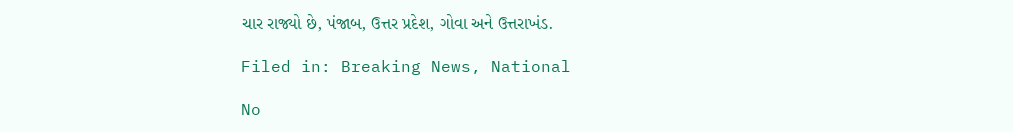ચાર રાજ્યો છે, પંજાબ, ઉત્તર પ્રદેશ, ગોવા અને ઉત્તરાખંડ.

Filed in: Breaking News, National

No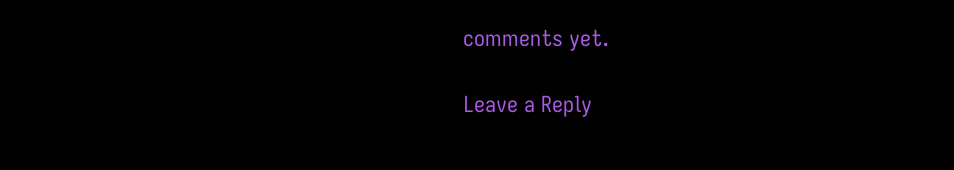comments yet.

Leave a Reply